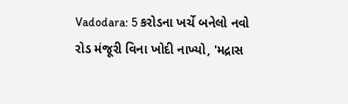Vadodara: 5 કરોડના ખર્ચે બનેલો નવો રોડ મંજૂરી વિના ખોદી નાખ્યો, 'મદ્રાસ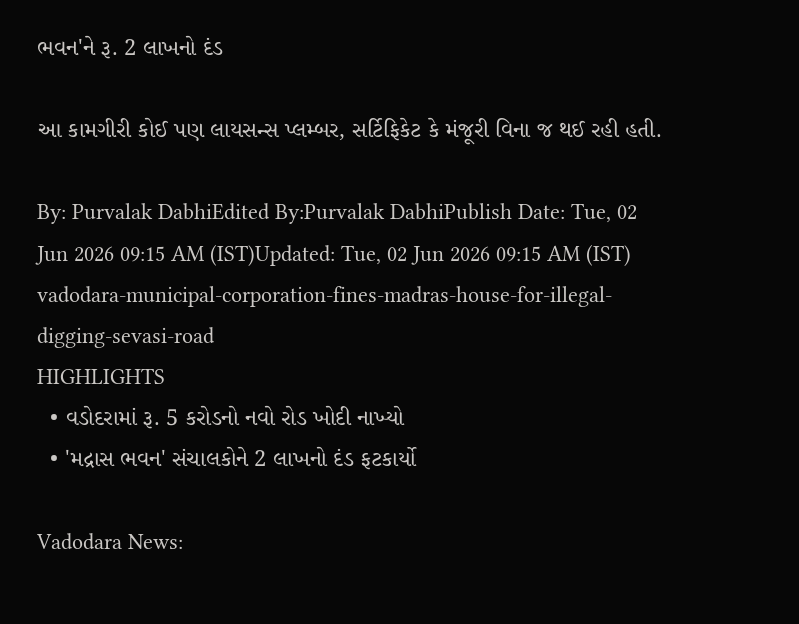ભવન'ને રૂ. 2 લાખનો દંડ

આ કામગીરી કોઈ પણ લાયસન્સ પ્લમ્બર, સર્ટિફિકેટ કે મંજૂરી વિના જ થઈ રહી હતી.

By: Purvalak DabhiEdited By:Purvalak DabhiPublish Date: Tue, 02 Jun 2026 09:15 AM (IST)Updated: Tue, 02 Jun 2026 09:15 AM (IST)
vadodara-municipal-corporation-fines-madras-house-for-illegal-digging-sevasi-road
HIGHLIGHTS
  • વડોદરામાં રૂ. 5 કરોડનો નવો રોડ ખોદી નાખ્યો
  • 'મદ્રાસ ભવન' સંચાલકોને 2 લાખનો દંડ ફટકાર્યો

Vadodara News: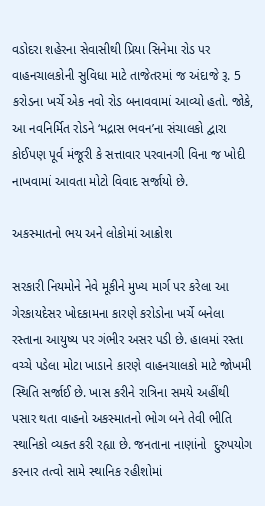વડોદરા શહેરના સેવાસીથી પ્રિયા સિનેમા રોડ પર વાહનચાલકોની સુવિધા માટે તાજેતરમાં જ અંદાજે રૂ. 5 કરોડના ખર્ચે એક નવો રોડ બનાવવામાં આવ્યો હતો. જોકે, આ નવનિર્મિત રોડને ‘મદ્રાસ ભવન’ના સંચાલકો દ્વારા કોઈપણ પૂર્વ મંજૂરી કે સત્તાવાર પરવાનગી વિના જ ખોદી નાખવામાં આવતા મોટો વિવાદ સર્જાયો છે.

અકસ્માતનો ભય અને લોકોમાં આક્રોશ

સરકારી નિયમોને નેવે મૂકીને મુખ્ય માર્ગ પર કરેલા આ ગેરકાયદેસર ખોદકામના કારણે કરોડોના ખર્ચે બનેલા રસ્તાના આયુષ્ય પર ગંભીર અસર પડી છે. હાલમાં રસ્તા વચ્ચે પડેલા મોટા ખાડાને કારણે વાહનચાલકો માટે જોખમી સ્થિતિ સર્જાઈ છે. ખાસ કરીને રાત્રિના સમયે અહીંથી પસાર થતા વાહનો અકસ્માતનો ભોગ બને તેવી ભીતિ સ્થાનિકો વ્યક્ત કરી રહ્યા છે. જનતાના નાણાંનો  દુરુપયોગ કરનાર તત્વો સામે સ્થાનિક રહીશોમાં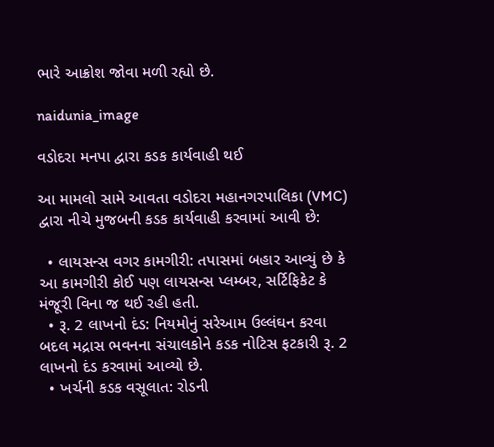ભારે આક્રોશ જોવા મળી રહ્યો છે.

naidunia_image

વડોદરા મનપા દ્વારા કડક કાર્યવાહી થઈ

આ મામલો સામે આવતા વડોદરા મહાનગરપાલિકા (VMC) દ્વારા નીચે મુજબની કડક કાર્યવાહી કરવામાં આવી છે:

  • લાયસન્સ વગર કામગીરી: તપાસમાં બહાર આવ્યું છે કે આ કામગીરી કોઈ પણ લાયસન્સ પ્લમ્બર, સર્ટિફિકેટ કે મંજૂરી વિના જ થઈ રહી હતી.
  • રૂ. 2 લાખનો દંડ: નિયમોનું સરેઆમ ઉલ્લંઘન કરવા બદલ મદ્રાસ ભવનના સંચાલકોને કડક નોટિસ ફટકારી રૂ. 2 લાખનો દંડ કરવામાં આવ્યો છે.
  • ખર્ચની કડક વસૂલાત: રોડની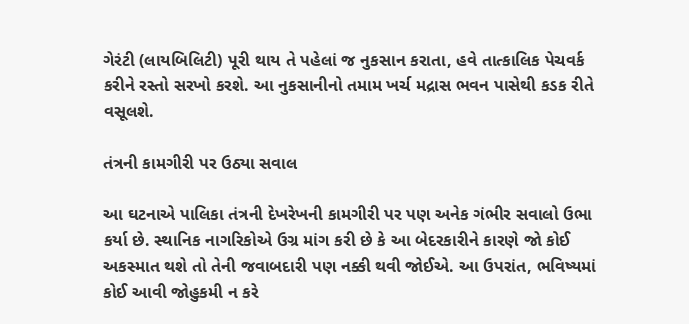ગેરંટી (લાયબિલિટી) પૂરી થાય તે પહેલાં જ નુકસાન કરાતા, હવે તાત્કાલિક પેચવર્ક કરીને રસ્તો સરખો કરશે. આ નુકસાનીનો તમામ ખર્ચ મદ્રાસ ભવન પાસેથી કડક રીતે વસૂલશે.

તંત્રની કામગીરી પર ઉઠ્યા સવાલ

આ ઘટનાએ પાલિકા તંત્રની દેખરેખની કામગીરી પર પણ અનેક ગંભીર સવાલો ઉભા કર્યા છે. સ્થાનિક નાગરિકોએ ઉગ્ર માંગ કરી છે કે આ બેદરકારીને કારણે જો કોઈ અકસ્માત થશે તો તેની જવાબદારી પણ નક્કી થવી જોઈએ. આ ઉપરાંત, ભવિષ્યમાં કોઈ આવી જોહુકમી ન કરે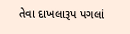તેવા દાખલારૂપ પગલાં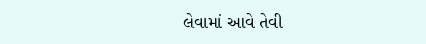લેવામાં આવે તેવી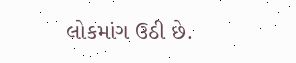લોકમાંગ ઉઠી છે.